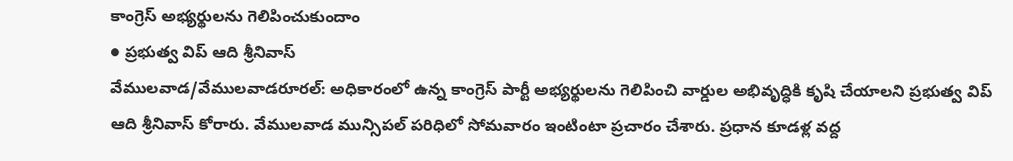కాంగ్రెస్ అభ్యర్థులను గెలిపించుకుందాం
● ప్రభుత్వ విప్ ఆది శ్రీనివాస్
వేములవాడ/వేములవాడరూరల్: అధికారంలో ఉన్న కాంగ్రెస్ పార్టీ అభ్యర్థులను గెలిపించి వార్డుల అభివృద్ధికి కృషి చేయాలని ప్రభుత్వ విప్ ఆది శ్రీనివాస్ కోరారు. వేములవాడ మున్సిపల్ పరిధిలో సోమవారం ఇంటింటా ప్రచారం చేశారు. ప్రధాన కూడళ్ల వద్ద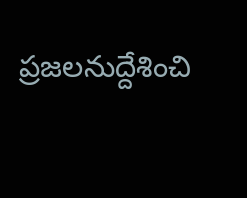ప్రజలనుద్దేశించి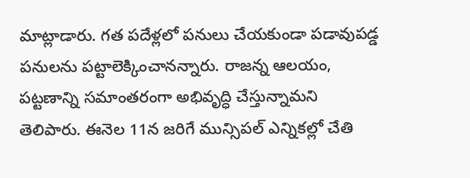మాట్లాడారు. గత పదేళ్లలో పనులు చేయకుండా పడావుపడ్డ పనులను పట్టాలెక్కించానన్నారు. రాజన్న ఆలయం, పట్టణాన్ని సమాంతరంగా అభివృద్ధి చేస్తున్నామని తెలిపారు. ఈనెల 11న జరిగే మున్సిపల్ ఎన్నికల్లో చేతి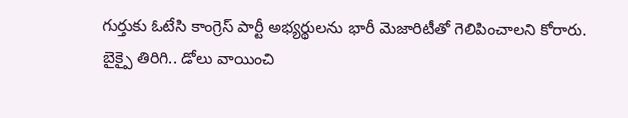గుర్తుకు ఓటేసి కాంగ్రెస్ పార్టీ అభ్యర్థులను భారీ మెజారిటీతో గెలిపించాలని కోరారు.
బైక్పై తిరిగి.. డోలు వాయించి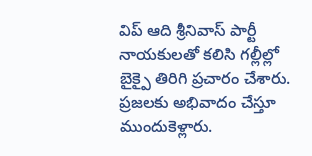విప్ ఆది శ్రీనివాస్ పార్టీ నాయకులతో కలిసి గల్లీల్లో బైక్పై తిరిగి ప్రచారం చేశారు. ప్రజలకు అభివాదం చేస్తూ ముందుకెళ్లారు.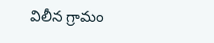విలీన గ్రామం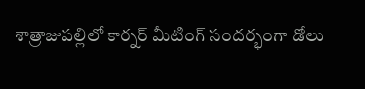శాత్రాజుపల్లిలో కార్నర్ మీటింగ్ సందర్భంగా డోలు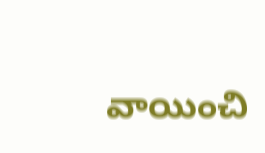వాయించి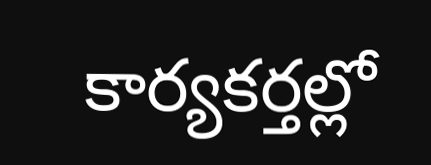కార్యకర్తల్లో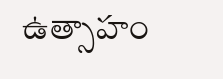ఉత్సాహం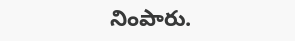నింపారు.